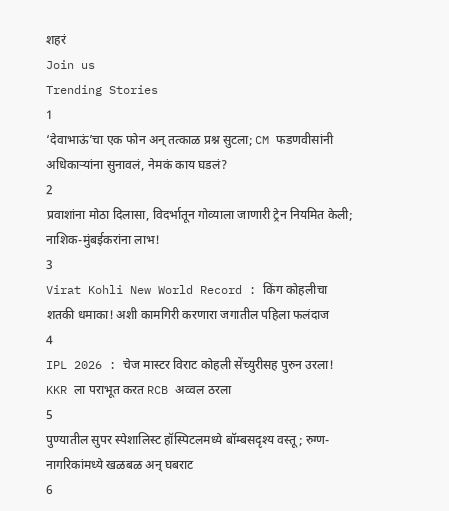शहरं
Join us
Trending Stories
1
‘देवाभाऊं’चा एक फोन अन् तत्काळ प्रश्न सुटला; CM फडणवीसांनी अधिकाऱ्यांना सुनावलं, नेमकं काय घडलं?
2
प्रवाशांना मोठा दिलासा, विदर्भातून गोव्याला जाणारी ट्रेन नियमित केली; नाशिक-मुंबईकरांना लाभ!
3
Virat Kohli New World Record : किंग कोहलीचा शतकी धमाका! अशी कामगिरी करणारा जगातील पहिला फलंदाज
4
IPL 2026 : चेज मास्टर विराट कोहली सेंच्युरीसह पुरुन उरला! KKR ला पराभूत करत RCB अव्वल ठरला
5
पुण्यातील सुपर स्पेशालिस्ट हॉस्पिटलमध्ये बॉम्बसदृश्य वस्तू; रुग्ण-नागरिकांमध्ये खळबळ अन् घबराट
6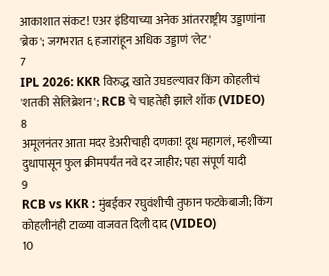आकाशात संकट! एअर इंडियाच्या अनेक आंतरराष्ट्रीय उड्डाणांना 'ब्रेक'; जगभरात ६ हजारांहून अधिक उड्डाणं 'लेट'
7
IPL 2026: KKR विरुद्ध खाते उघडल्यावर किंग कोहलीचं 'शतकी सेलिब्रेशन'; RCB चे चाहतेही झाले शॉक (VIDEO)
8
अमूलनंतर आता मदर डेअरीचाही दणका! दूध महागलं, म्हशीच्या दुधापासून फुल क्रीमपर्यंत नवे दर जाहीर; पहा संपूर्ण यादी
9
RCB vs KKR : मुंबईकर रघुवंशीची तुफान फटकेबाजी; किंग कोहलीनंही टाळ्या वाजवत दिली दाद (VIDEO)
10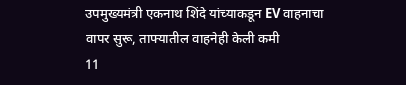उपमुख्यमंत्री एकनाथ शिंदे यांच्याकडून EV वाहनाचा वापर सुरू, ताफ्यातील वाहनेही केली कमी
11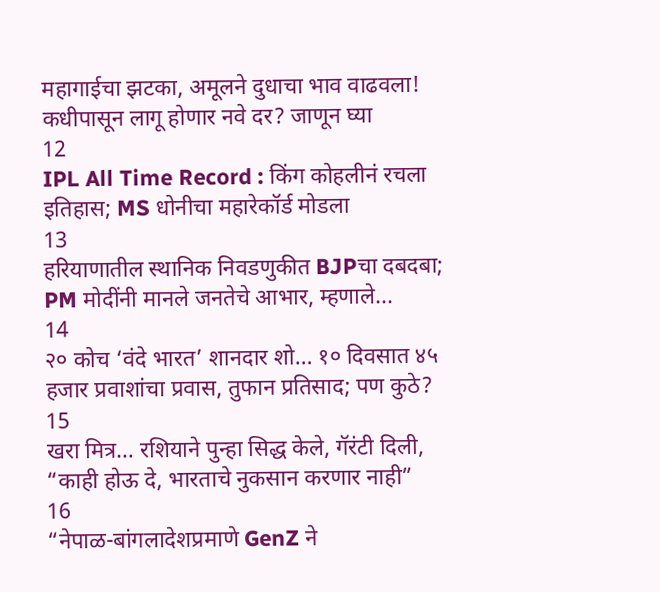महागाईचा झटका, अमूलने दुधाचा भाव वाढवला! कधीपासून लागू होणार नवे दर? जाणून घ्या
12
IPL All Time Record : किंग कोहलीनं रचला इतिहास; MS धोनीचा महारेकॉर्ड मोडला
13
हरियाणातील स्थानिक निवडणुकीत BJPचा दबदबा; PM मोदींनी मानले जनतेचे आभार, म्हणाले...
14
२० कोच ‘वंदे भारत’ शानदार शो… १० दिवसात ४५ हजार प्रवाशांचा प्रवास, तुफान प्रतिसाद; पण कुठे?
15
खरा मित्र… रशियाने पुन्हा सिद्ध केले, गॅरंटी दिली, “काही होऊ दे, भारताचे नुकसान करणार नाही”
16
“नेपाळ-बांगलादेशप्रमाणे GenZ ने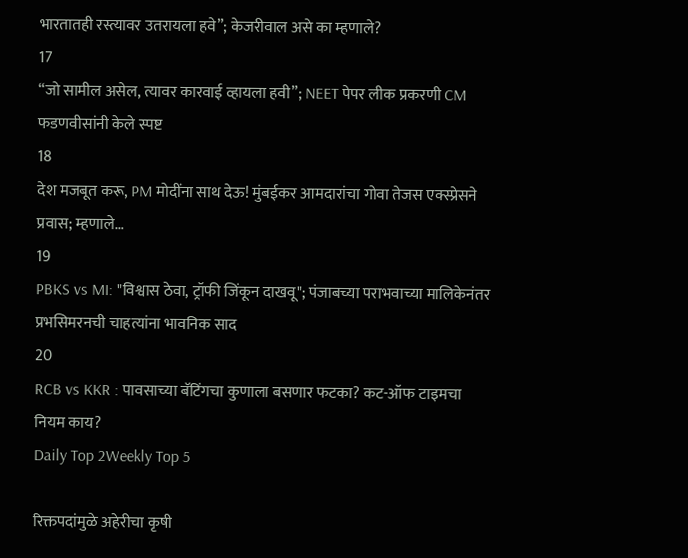भारतातही रस्त्यावर उतरायला हवे”; केजरीवाल असे का म्हणाले?
17
“जो सामील असेल, त्यावर कारवाई व्हायला हवी”; NEET पेपर लीक प्रकरणी CM फडणवीसांनी केले स्पष्ट
18
देश मजबूत करू, PM मोदींना साथ देऊ! मुंबईकर आमदारांचा गोवा तेजस एक्स्प्रेसने प्रवास; म्हणाले…
19
PBKS vs MI: "विश्वास ठेवा, ट्रॉफी जिंकून दाखवू"; पंजाबच्या पराभवाच्या मालिकेनंतर प्रभसिमरनची चाहत्यांना भावनिक साद
20
RCB vs KKR : पावसाच्या बॅटिंगचा कुणाला बसणार फटका? कट-ऑफ टाइमचा नियम काय?
Daily Top 2Weekly Top 5

रिक्तपदांमुळे अहेरीचा कृषी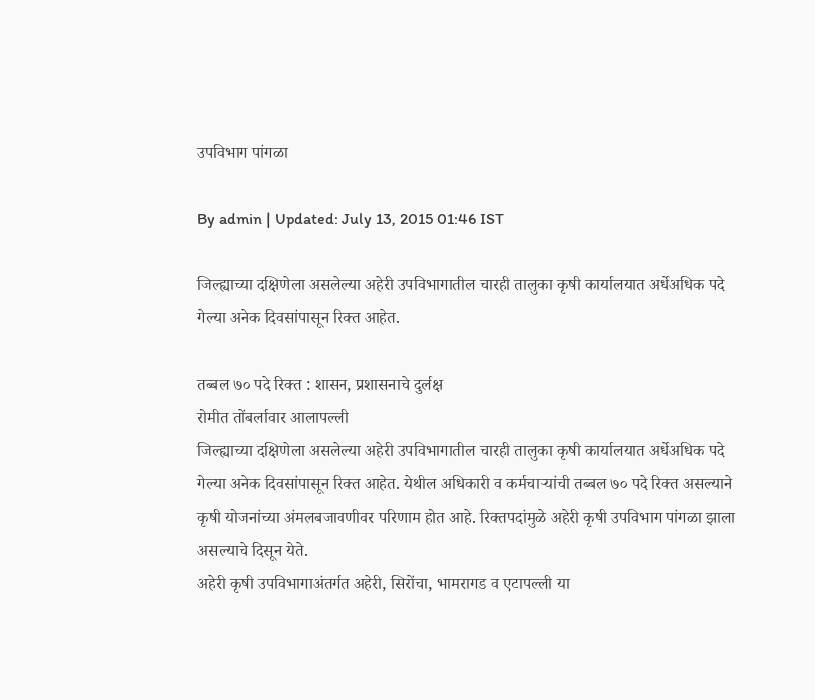उपविभाग पांगळा

By admin | Updated: July 13, 2015 01:46 IST

जिल्ह्याच्या दक्षिणेला असलेल्या अहेरी उपविभागातील चारही तालुका कृषी कार्यालयात अर्धेअधिक पदे गेल्या अनेक दिवसांपासून रिक्त आहेत.

तब्बल ७० पदे रिक्त : शासन, प्रशासनाचे दुर्लक्ष
रोमीत तोंबर्लावार आलापल्ली
जिल्ह्याच्या दक्षिणेला असलेल्या अहेरी उपविभागातील चारही तालुका कृषी कार्यालयात अर्धेअधिक पदे गेल्या अनेक दिवसांपासून रिक्त आहेत. येथील अधिकारी व कर्मचाऱ्यांची तब्बल ७० पदे रिक्त असल्याने कृषी योजनांच्या अंमलबजावणीवर परिणाम होत आहे. रिक्तपदांमुळे अहेरी कृषी उपविभाग पांगळा झाला असल्याचे दिसून येते.
अहेरी कृषी उपविभागाअंतर्गत अहेरी, सिरोंचा, भामरागड व एटापल्ली या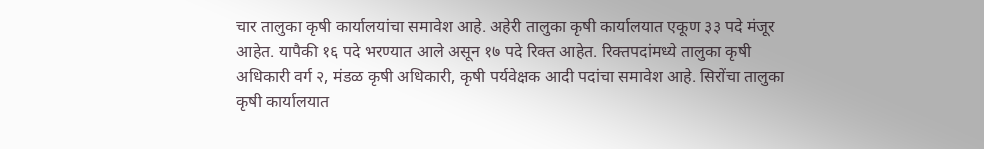चार तालुका कृषी कार्यालयांचा समावेश आहे. अहेरी तालुका कृषी कार्यालयात एकूण ३३ पदे मंजूर आहेत. यापैकी १६ पदे भरण्यात आले असून १७ पदे रिक्त आहेत. रिक्तपदांमध्ये तालुका कृषी अधिकारी वर्ग २, मंडळ कृषी अधिकारी, कृषी पर्यवेक्षक आदी पदांचा समावेश आहे. सिरोंचा तालुका कृषी कार्यालयात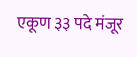एकूण ३३ पदे मंजूर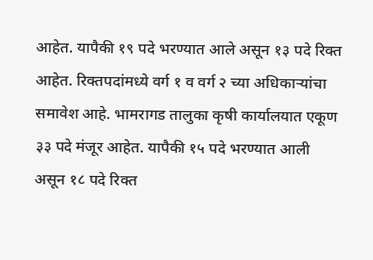आहेत. यापैकी १९ पदे भरण्यात आले असून १३ पदे रिक्त आहेत. रिक्तपदांमध्ये वर्ग १ व वर्ग २ च्या अधिकाऱ्यांचा समावेश आहे. भामरागड तालुका कृषी कार्यालयात एकूण ३३ पदे मंजूर आहेत. यापैकी १५ पदे भरण्यात आली असून १८ पदे रिक्त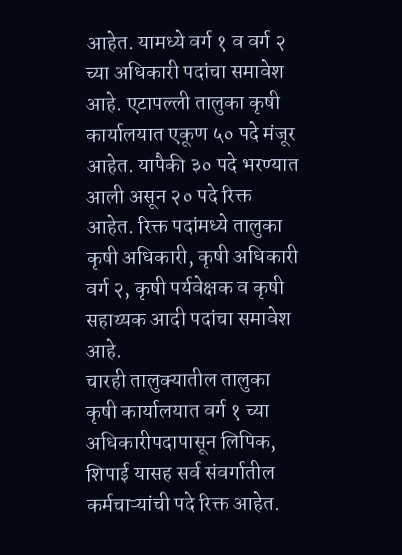आहेत. यामध्ये वर्ग १ व वर्ग २ च्या अधिकारी पदांचा समावेश आहे. एटापल्ली तालुका कृषी कार्यालयात एकूण ५० पदे मंजूर आहेत. यापैकी ३० पदे भरण्यात आली असून २० पदे रिक्त आहेत. रिक्त पदांमध्ये तालुका कृषी अधिकारी, कृषी अधिकारी वर्ग २, कृषी पर्यवेक्षक व कृषी सहाय्यक आदी पदांचा समावेश आहे.
चारही तालुक्यातील तालुका कृषी कार्यालयात वर्ग १ च्या अधिकारीपदापासून लिपिक, शिपाई यासह सर्व संवर्गातील कर्मचाऱ्यांची पदे रिक्त आहेत.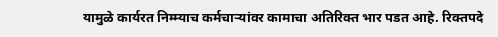यामुळे कार्यरत निम्म्याच कर्मचाऱ्यांवर कामाचा अतिरिक्त भार पडत आहे. रिक्तपदे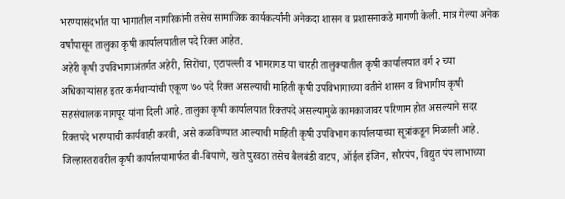भरण्यासंदर्भात या भागातील नागरिकांनी तसेच सामाजिक कार्यकर्त्यांनी अनेकदा शासन व प्रशासनाकडे मागणी केली. मात्र गेल्या अनेक वर्षांपासून तालुका कृषी कार्यालयातील पदे रिक्त आहेत.
अहेरी कृषी उपविभागाअंतर्गत अहेरी, सिरोंचा, एटापल्ली व भामरागड या चारही तालुक्यातील कृषी कार्यालयात वर्ग २ च्या अधिकाऱ्यांसह इतर कर्मचाऱ्यांची एकूण ७० पदे रिक्त असल्याची माहिती कृषी उपविभागाच्या वतीने शासन व विभागीय कृषी सहसंचालक नागपूर यांना दिली आहे. तालुका कृषी कार्यालयात रिक्तपदे असल्यामुळे कामकाजावर परिणाम होत असल्याने सदर रिक्तपदे भरण्याची कार्यवाही करवी, असे कळविण्यात आल्याची माहिती कृषी उपविभाग कार्यालयाच्या सूत्रांकडून मिळाली आहे.
जिल्हास्तरावरील कृषी कार्यालयामार्फत बी-बियाणे, खते पुरवठा तसेच बैलबंडी वाटप, ऑईल इंजिन, सौरपंप, विद्युत पंप लाभाच्या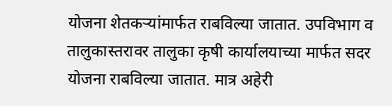योजना शेतकऱ्यांमार्फत राबविल्या जातात. उपविभाग व तालुकास्तरावर तालुका कृषी कार्यालयाच्या मार्फत सदर योजना राबविल्या जातात. मात्र अहेरी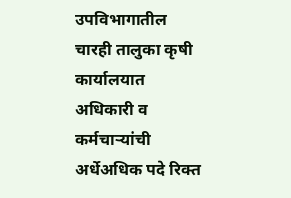उपविभागातील चारही तालुका कृषी कार्यालयात अधिकारी व कर्मचाऱ्यांची अर्धेअधिक पदे रिक्त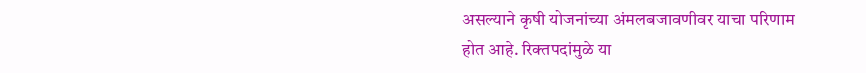असल्याने कृषी योजनांच्या अंमलबजावणीवर याचा परिणाम होत आहे. रिक्तपदांमुळे या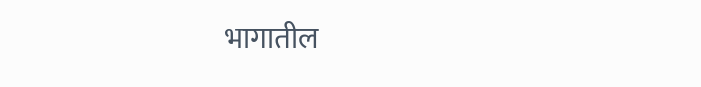भागातील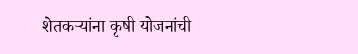शेतकऱ्यांना कृषी योजनांची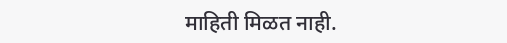माहिती मिळत नाही.